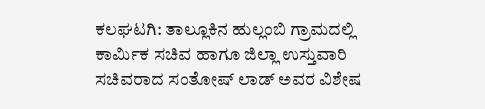ಕಲಘಟಗಿ: ತಾಲ್ಲೂಕಿನ ಹುಲ್ಲಂಬಿ ಗ್ರಾಮದಲ್ಲಿ ಕಾರ್ಮಿಕ ಸಚಿವ ಹಾಗೂ ಜಿಲ್ಲಾ ಉಸ್ತುವಾರಿ ಸಚಿವರಾದ ಸಂತೋಷ್ ಲಾಡ್ ಅವರ ವಿಶೇಷ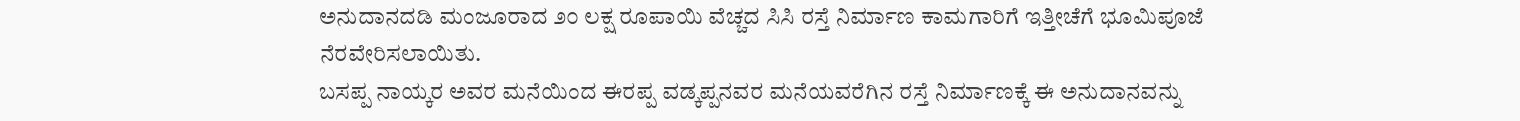ಅನುದಾನದಡಿ ಮಂಜೂರಾದ ೨೦ ಲಕ್ಷ ರೂಪಾಯಿ ವೆಚ್ಚದ ಸಿಸಿ ರಸ್ತೆ ನಿರ್ಮಾಣ ಕಾಮಗಾರಿಗೆ ಇತ್ತೀಚೆಗೆ ಭೂಮಿಪೂಜೆ ನೆರವೇರಿಸಲಾಯಿತು.
ಬಸಪ್ಪ ನಾಯ್ಕರ ಅವರ ಮನೆಯಿಂದ ಈರಪ್ಪ ವಡ್ಕಪ್ಪನವರ ಮನೆಯವರೆಗಿನ ರಸ್ತೆ ನಿರ್ಮಾಣಕ್ಕೆ ಈ ಅನುದಾನವನ್ನು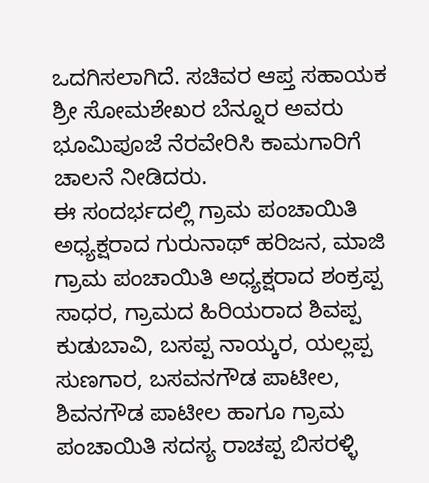ಒದಗಿಸಲಾಗಿದೆ. ಸಚಿವರ ಆಪ್ತ ಸಹಾಯಕ ಶ್ರೀ ಸೋಮಶೇಖರ ಬೆನ್ನೂರ ಅವರು ಭೂಮಿಪೂಜೆ ನೆರವೇರಿಸಿ ಕಾಮಗಾರಿಗೆ ಚಾಲನೆ ನೀಡಿದರು.
ಈ ಸಂದರ್ಭದಲ್ಲಿ ಗ್ರಾಮ ಪಂಚಾಯಿತಿ ಅಧ್ಯಕ್ಷರಾದ ಗುರುನಾಥ್ ಹರಿಜನ, ಮಾಜಿ ಗ್ರಾಮ ಪಂಚಾಯಿತಿ ಅಧ್ಯಕ್ಷರಾದ ಶಂಕ್ರಪ್ಪ ಸಾಧರ, ಗ್ರಾಮದ ಹಿರಿಯರಾದ ಶಿವಪ್ಪ ಕುಡುಬಾವಿ, ಬಸಪ್ಪ ನಾಯ್ಕರ, ಯಲ್ಲಪ್ಪ ಸುಣಗಾರ, ಬಸವನಗೌಡ ಪಾಟೀಲ, ಶಿವನಗೌಡ ಪಾಟೀಲ ಹಾಗೂ ಗ್ರಾಮ ಪಂಚಾಯಿತಿ ಸದಸ್ಯ ರಾಚಪ್ಪ ಬಿಸರಳ್ಳಿ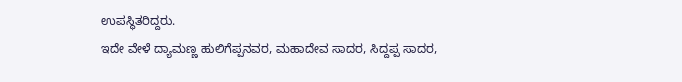ಉಪಸ್ಥಿತರಿದ್ದರು.
ಇದೇ ವೇಳೆ ದ್ಯಾಮಣ್ಣ ಹುಲಿಗೆಪ್ಪನವರ, ಮಹಾದೇವ ಸಾದರ, ಸಿದ್ದಪ್ಪ ಸಾದರ,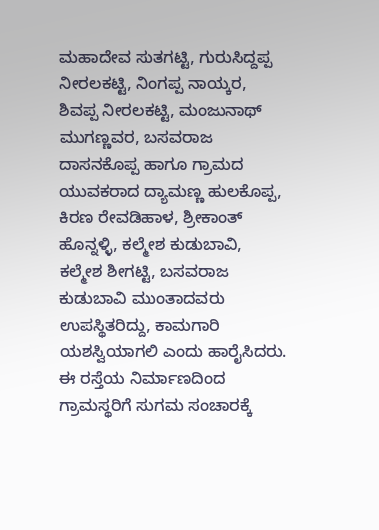ಮಹಾದೇವ ಸುತಗಟ್ಟಿ, ಗುರುಸಿದ್ದಪ್ಪ ನೀರಲಕಟ್ಟಿ, ನಿಂಗಪ್ಪ ನಾಯ್ಕರ, ಶಿವಪ್ಪ ನೀರಲಕಟ್ಟಿ, ಮಂಜುನಾಥ್ ಮುಗಣ್ಣವರ, ಬಸವರಾಜ ದಾಸನಕೊಪ್ಪ ಹಾಗೂ ಗ್ರಾಮದ ಯುವಕರಾದ ದ್ಯಾಮಣ್ಣ ಹುಲಕೊಪ್ಪ, ಕಿರಣ ರೇವಡಿಹಾಳ, ಶ್ರೀಕಾಂತ್ ಹೊನ್ನಳ್ಳಿ, ಕಲ್ಮೇಶ ಕುಡುಬಾವಿ, ಕಲ್ಮೇಶ ಶೀಗಟ್ಟಿ, ಬಸವರಾಜ ಕುಡುಬಾವಿ ಮುಂತಾದವರು ಉಪಸ್ಥಿತರಿದ್ದು, ಕಾಮಗಾರಿ ಯಶಸ್ವಿಯಾಗಲಿ ಎಂದು ಹಾರೈಸಿದರು.
ಈ ರಸ್ತೆಯ ನಿರ್ಮಾಣದಿಂದ ಗ್ರಾಮಸ್ಥರಿಗೆ ಸುಗಮ ಸಂಚಾರಕ್ಕೆ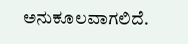ಅನುಕೂಲವಾಗಲಿದೆ.